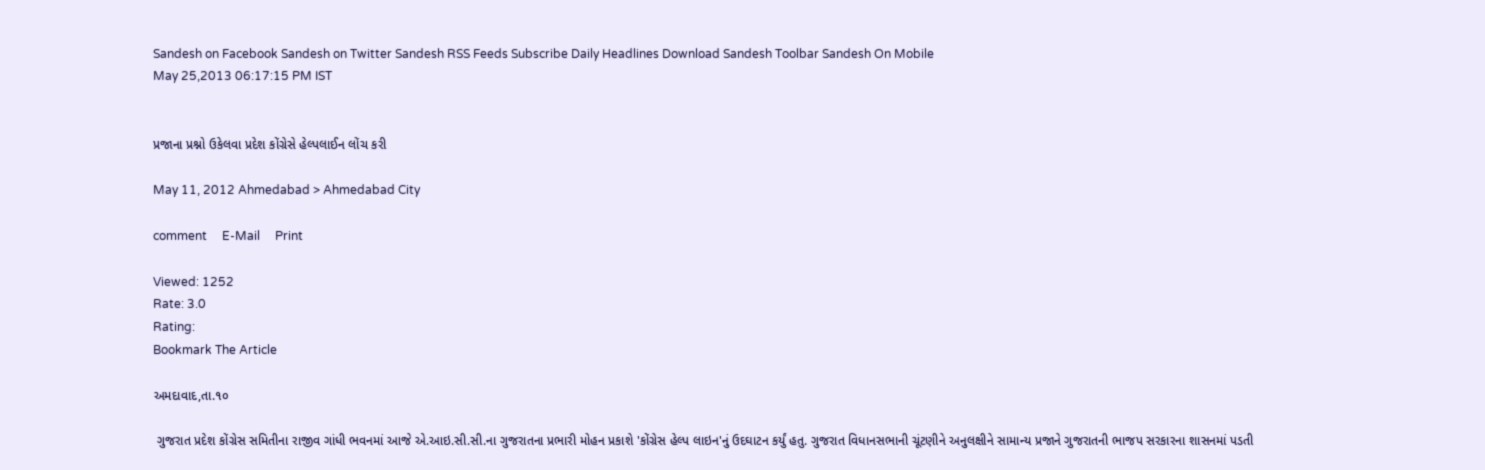Sandesh on Facebook Sandesh on Twitter Sandesh RSS Feeds Subscribe Daily Headlines Download Sandesh Toolbar Sandesh On Mobile
May 25,2013 06:17:15 PM IST


પ્રજાના પ્રશ્નો ઉકેલવા પ્રદેશ કોંગ્રેસે હેલ્પલાઈન લોંચ કરી

May 11, 2012 Ahmedabad > Ahmedabad City

comment     E-Mail     Print

Viewed: 1252
Rate: 3.0
Rating:
Bookmark The Article

અમદાવાદ,તા.૧૦

 ગુજરાત પ્રદેશ કોંગ્રેસ સમિતીના રાજીવ ગાંધી ભવનમાં આજે એ.આઇ.સી.સી.ના ગુજરાતના પ્રભારી મોહન પ્રકાશે 'કોંગ્રેસ હેલ્પ લાઇન'નું ઉદઘાટન કર્યું હતુ. ગુજરાત વિધાનસભાની ચૂંટણીને અનુલક્ષીને સામાન્ય પ્રજાને ગુજરાતની ભાજપ સરકારના શાસનમાં પડતી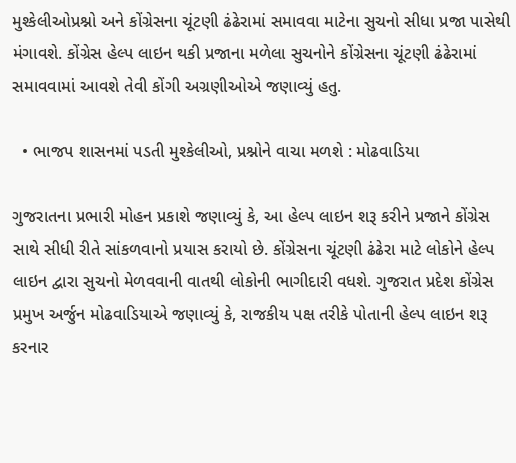મુશ્કેલીઓપ્રશ્નો અને કોંગ્રેસના ચૂંટણી ઢંઢેરામાં સમાવવા માટેના સુચનો સીધા પ્રજા પાસેથી મંગાવશે. કોંગ્રેસ હેલ્પ લાઇન થકી પ્રજાના મળેલા સુચનોને કોંગ્રેસના ચૂંટણી ઢંઢેરામાં સમાવવામાં આવશે તેવી કોંગી અગ્રણીઓએ જણાવ્યું હતુ.

  • ભાજપ શાસનમાં પડતી મુશ્કેલીઓ, પ્રશ્નોને વાચા મળશે : મોઢવાડિયા

ગુજરાતના પ્રભારી મોહન પ્રકાશે જણાવ્યું કે, આ હેલ્પ લાઇન શરૂ કરીને પ્રજાને કોંગ્રેસ સાથે સીધી રીતે સાંકળવાનો પ્રયાસ કરાયો છે. કોંગ્રેસના ચૂંટણી ઢંઢેરા માટે લોકોને હેલ્પ લાઇન દ્વારા સુચનો મેળવવાની વાતથી લોકોની ભાગીદારી વધશે. ગુજરાત પ્રદેશ કોંગ્રેસ પ્રમુખ અર્જુન મોઢવાડિયાએ જણાવ્યું કે, રાજકીય પક્ષ તરીકે પોતાની હેલ્પ લાઇન શરૂ કરનાર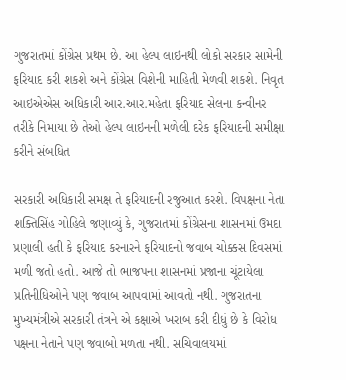ગુજરાતમાં કોંગ્રેસ પ્રથમ છે. આ હેલ્પ લાઇનથી લોકો સરકાર સામેની ફરિયાદ કરી શકશે અને કોંગ્રેસ વિશેની માહિતી મેળવી શકશે. નિવૃત આઇએએસ અધિકારી આર.આર.મહેતા ફરિયાદ સેલના કન્વીનર તરીકે નિમાયા છે તેઓ હેલ્પ લાઇનની મળેલી દરેક ફરિયાદની સમીક્ષા કરીને સંબધિત

સરકારી અધિકારી સમક્ષ તે ફરિયાદની રજુઆત કરશે. વિપક્ષના નેતા શક્તિસિંહ ગોહિલે જણાવ્યું કે, ગુજરાતમાં કોંગ્રેસના શાસનમાં ઉમદા પ્રણાલી હતી કે ફરિયાદ કરનારને ફરિયાદનો જવાબ ચોક્કસ દિવસમાં મળી જતો હતો. આજે તો ભાજપના શાસનમાં પ્રજાના ચૂંટાયેલા પ્રતિનીધિઓને પણ જવાબ આપવામાં આવતો નથી. ગુજરાતના મુખ્યમંત્રીએ સરકારી તંત્રને એ કક્ષાએ ખરાબ કરી દીધું છે કે વિરોધ પક્ષના નેતાને પણ જવાબો મળતા નથી. સચિવાલયમાં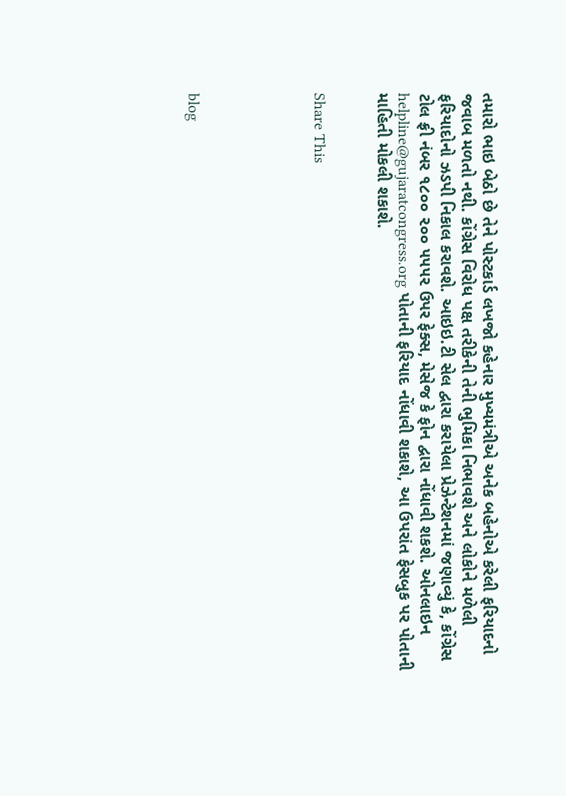તમારો ભાઇ બેઠો છે તેને પોસ્ટકાર્ડ લખજો કહેનાર મુખ્યમંત્રીએ અનેક બહેનોએ કરેલી ફરિયાદનો જવાબ મળતો નથી. કોંગ્રેસ વિરોધ પક્ષ તરીકેની તેની ભુમિકા નિભાવશે અને લોકોને મળેલી ફરિયાદોનો ઝડપી નિકાલ કરાવશે. આઇઇ.ટી સેલ દ્વારા કરાયેલા પ્રેઝેન્ટેશનમાં જણાવ્યું કે, કોંગ્રેસ ટોલ ફ્રી નંબર ૧૮૦૦ ૨૦૦ ૫૫૫૨ ઉપર ફેક્સ, મેસેજ કે ફોન દ્વારા નોંધાવી શકશે. ઓનલાઇન helpline@gujaratcongress.org પોતાની ફરિયાદ નોંધાવી શકાશે, આ ઉપરાંત ફેસબુક પર પોતાની માહિતી મોકલી શકાશે.


Share This





blog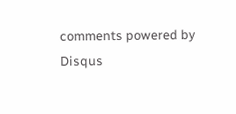comments powered by Disqus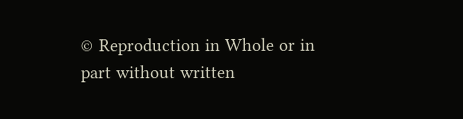© Reproduction in Whole or in part without written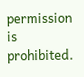permission is prohibited.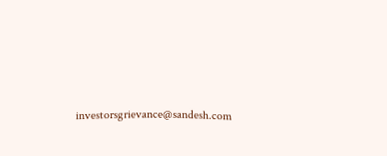investorsgrievance@sandesh.com